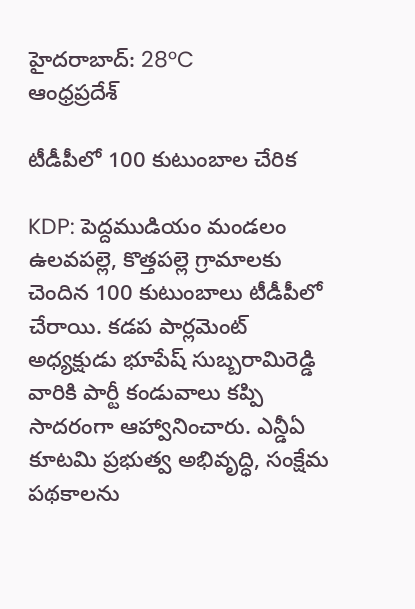హైదరాబాద్: 28°C
ఆంధ్రప్రదేశ్

టీడీపీలో 100 కుటుంబాల చేరిక

KDP: పెద్దముడియం మండలం ఉలవపల్లె, కొత్తపల్లె గ్రామాలకు చెందిన 100 కుటుంబాలు టీడీపీలో చేరాయి. కడప పార్లమెంట్ అధ్యక్షుడు భూపేష్ సుబ్బరామిరెడ్డి వారికి పార్టీ కండువాలు కప్పి సాదరంగా ఆహ్వానించారు. ఎన్డీఏ కూటమి ప్రభుత్వ అభివృద్ధి, సంక్షేమ పథకాలను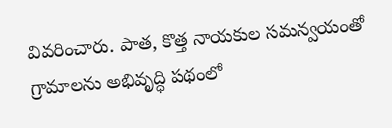వివరించారు. పాత, కొత్త నాయకుల సమన్వయంతో గ్రామాలను అభివృద్ధి పథంలో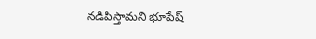నడిపిస్తామని భూపేష్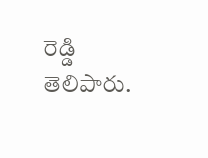రెడ్డి తెలిపారు.